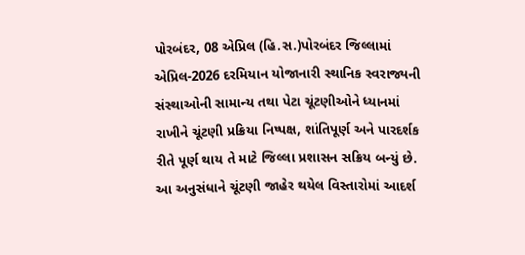પોરબંદર, 08 એપ્રિલ (હિ.સ.)પોરબંદર જિલ્લામાં એપ્રિલ-2026 દરમિયાન યોજાનારી સ્થાનિક સ્વરાજ્યની સંસ્થાઓની સામાન્ય તથા પેટા ચૂંટણીઓને ધ્યાનમાં રાખીને ચૂંટણી પ્રક્રિયા નિષ્પક્ષ, શાંતિપૂર્ણ અને પારદર્શક રીતે પૂર્ણ થાય તે માટે જિલ્લા પ્રશાસન સક્રિય બન્યું છે. આ અનુસંધાને ચૂંટણી જાહેર થયેલ વિસ્તારોમાં આદર્શ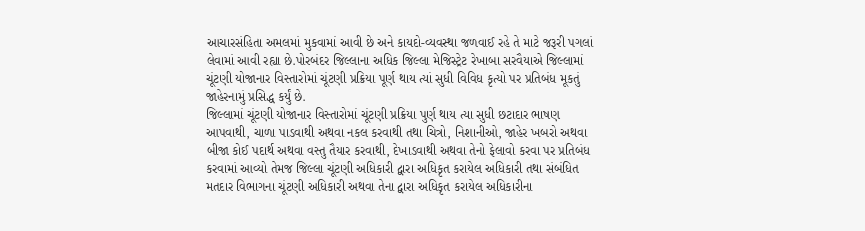આચારસંહિતા અમલમાં મુકવામાં આવી છે અને કાયદો-વ્યવસ્થા જળવાઈ રહે તે માટે જરૂરી પગલાં લેવામાં આવી રહ્યા છે.પોરબંદર જિલ્લાના અધિક જિલ્લા મેજિસ્ટ્રેટ રેખાબા સરવૈયાએ જિલ્લામાં ચૂંટણી યોજાનાર વિસ્તારોમાં ચૂંટણી પ્રક્રિયા પૂર્ણ થાય ત્યાં સુધી વિવિધ કૃત્યો પર પ્રતિબંધ મૂકતું જાહેરનામું પ્રસિદ્ધ કર્યું છે.
જિલ્લામાં ચૂંટણી યોજાનાર વિસ્તારોમાં ચૂંટણી પ્રક્રિયા પુર્ણ થાય ત્યા સુધી છટાદાર ભાષણ આપવાથી, ચાળા પાડવાથી અથવા નકલ કરવાથી તથા ચિત્રો, નિશાનીઓ, જાહેર ખબરો અથવા બીજા કોઈ પદાર્થ અથવા વસ્તુ તૈયાર કરવાથી, દેખાડવાથી અથવા તેનો ફેલાવો કરવા પર પ્રતિબંધ કરવામાં આવ્યો તેમજ જિલ્લા ચૂંટણી અધિકારી દ્વારા અધિકૃત કરાયેલ અધિકારી તથા સંબંધિત મતદાર વિભાગના ચૂંટણી અધિકારી અથવા તેના દ્વારા અધિકૃત કરાયેલ અધિકારીના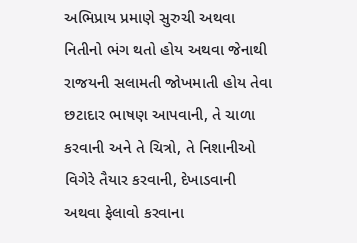અભિપ્રાય પ્રમાણે સુરુચી અથવા નિતીનો ભંગ થતો હોય અથવા જેનાથી રાજયની સલામતી જોખમાતી હોય તેવા છટાદાર ભાષણ આપવાની, તે ચાળા કરવાની અને તે ચિત્રો, તે નિશાનીઓ વિગેરે તૈયાર કરવાની, દેખાડવાની અથવા ફેલાવો કરવાના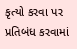કૃત્યો કરવા પર પ્રતિબંધ કરવામાં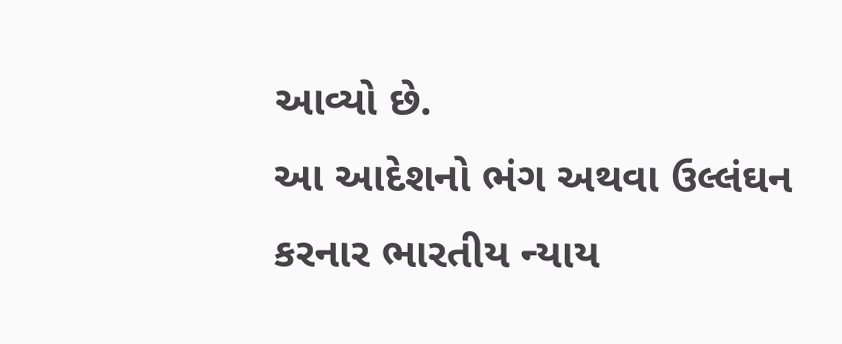આવ્યો છે.
આ આદેશનો ભંગ અથવા ઉલ્લંઘન કરનાર ભારતીય ન્યાય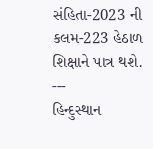સંહિતા-2023 ની કલમ-223 હેઠાળ શિક્ષાને પાત્ર થશે.
---
હિન્દુસ્થાન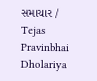સમાચાર / Tejas Pravinbhai Dholariya